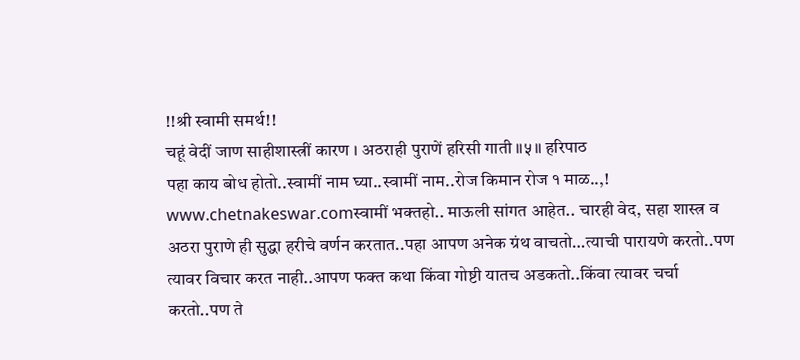!!श्री स्वामी समर्थ!!
चहूं वेदीं जाण साहीशास्त्रीं कारण । अठराही पुराणें हरिसी गाती ॥५॥ हरिपाठ
पहा काय बोध होतो..स्वामीं नाम घ्या..स्वामीं नाम..रोज किमान रोज १ माळ..,!
www.chetnakeswar.comस्वामीं भक्तहो.. माऊली सांगत आहेत.. चारही वेद, सहा शास्त्र व अठरा पुराणे ही सुद्धा हरीचे वर्णन करतात..पहा आपण अनेक ग्रंथ वाचतो…त्याची पारायणे करतो..पण त्यावर विचार करत नाही..आपण फक्त कथा किंवा गोष्टी यातच अडकतो..किंवा त्यावर चर्चा करतो..पण ते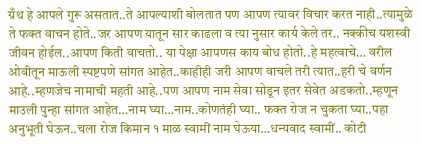ग्रँथ हे आपले गुरू असतात..ते आपल्याशी बोलतात पण आपण त्यावर विचार करत नाही..त्यामुळे ते फक्त वाचन होते..जर आपण यातून सार काढला व त्या नुसार कार्य केले तर.. नक्कीच यशस्वी जीवन होईल..आपण किती वाचतो.. या पेक्षा आपणस काय बोध होतो..हे महत्वाचे… वरील ओवीतून माऊली स्पष्टपणे सांगत आहेत..काहीही जरी आपण वाचले तरी त्यात..हरी चे वर्णन आहे..म्हणजेच नामाची महती आहे..पण आपण नाम सेवा सोडून इतर सेवेत अडकतो..म्हणून माउली पुन्हा सांगत आहेत…नाम घ्या…नाम..कोणतंही घ्या.. फक्त रोज न चुकता घ्या..पहा अनुभूती घेऊन..चला रोज किमान १ माळ स्वामीं नाम घेऊया…धन्यवाद स्वामीं.. कोटी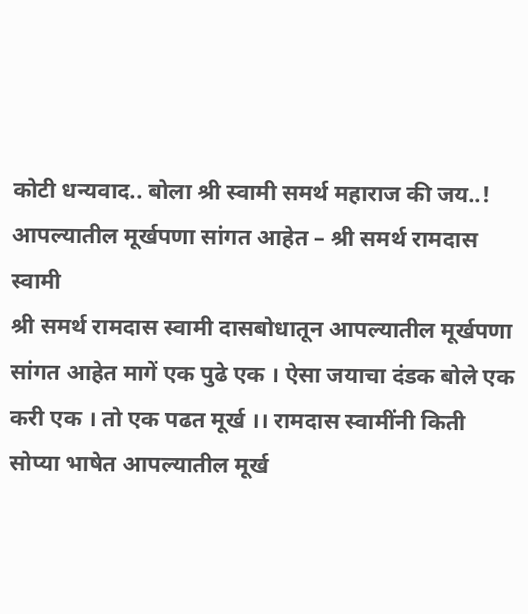कोटी धन्यवाद.. बोला श्री स्वामी समर्थ महाराज की जय..!
आपल्यातील मूर्खपणा सांगत आहेत – श्री समर्थ रामदास स्वामी
श्री समर्थ रामदास स्वामी दासबोधातून आपल्यातील मूर्खपणा सांगत आहेत मागें एक पुढे एक । ऐसा जयाचा दंडक बोले एक करी एक । तो एक पढत मूर्ख ।। रामदास स्वामींनी किती सोप्या भाषेत आपल्यातील मूर्ख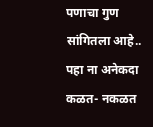पणाचा गुण सांगितला आहे.. पहा ना अनेकदा कळत- नकळत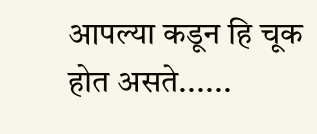आपल्या कडून हि चूक होत असते......